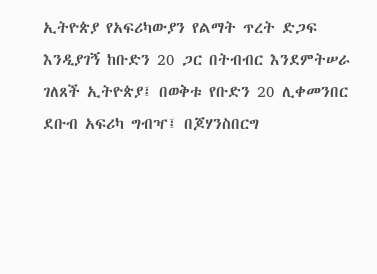ኢትዮጵያ የአፍሪካውያን የልማት ጥረት ድጋፍ እንዲያገኝ ከቡድን 20 ጋር በትብብር እንደምትሠራ ገለጸች ኢትዮጵያ፤ በወቅቱ የቡድን 20 ሊቀመንበር ደቡብ አፍሪካ ግብዣ፤ በጆሃንስበርግ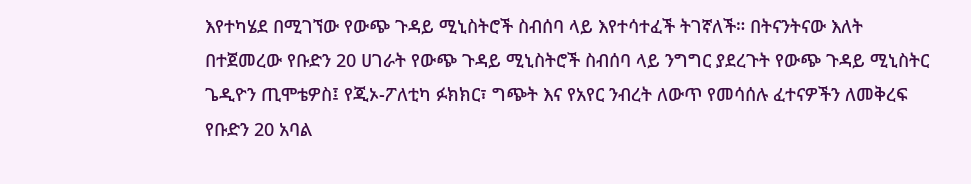እየተካሄደ በሚገኘው የውጭ ጉዳይ ሚኒስትሮች ስብሰባ ላይ እየተሳተፈች ትገኛለች። በትናንትናው እለት በተጀመረው የቡድን 20 ሀገራት የውጭ ጉዳይ ሚኒስትሮች ስብሰባ ላይ ንግግር ያደረጉት የውጭ ጉዳይ ሚኒስትር ጌዲዮን ጢሞቴዎስ፤ የጂኦ-ፖለቲካ ፉክክር፣ ግጭት እና የአየር ንብረት ለውጥ የመሳሰሉ ፈተናዎችን ለመቅረፍ የቡድን 20 አባል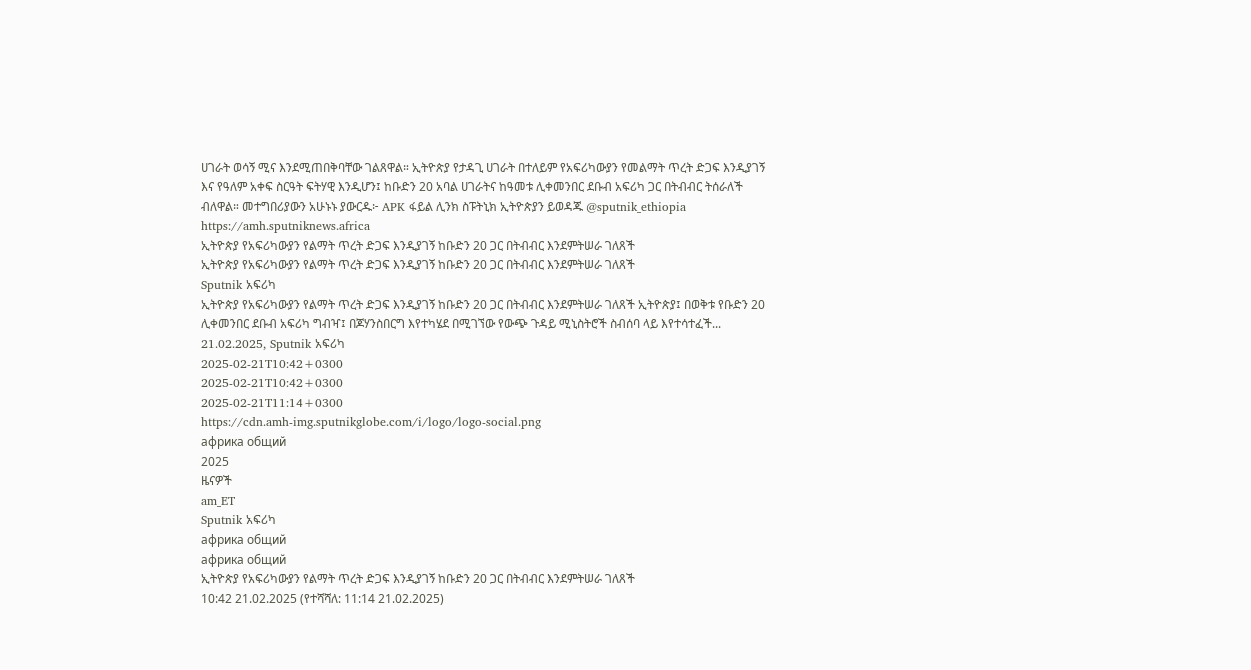ሀገራት ወሳኝ ሚና እንደሚጠበቅባቸው ገልጸዋል። ኢትዮጵያ የታዳጊ ሀገራት በተለይም የአፍሪካውያን የመልማት ጥረት ድጋፍ እንዲያገኝ እና የዓለም አቀፍ ስርዓት ፍትሃዊ እንዲሆን፤ ከቡድን 20 አባል ሀገራትና ከዓመቱ ሊቀመንበር ደቡብ አፍሪካ ጋር በትብብር ትሰራለች ብለዋል። መተግበሪያውን አሁኑኑ ያውርዱ፦ APK ፋይል ሊንክ ስፑትኒክ ኢትዮጵያን ይወዳጁ @sputnik_ethiopia
https://amh.sputniknews.africa
ኢትዮጵያ የአፍሪካውያን የልማት ጥረት ድጋፍ እንዲያገኝ ከቡድን 20 ጋር በትብብር እንደምትሠራ ገለጸች
ኢትዮጵያ የአፍሪካውያን የልማት ጥረት ድጋፍ እንዲያገኝ ከቡድን 20 ጋር በትብብር እንደምትሠራ ገለጸች
Sputnik አፍሪካ
ኢትዮጵያ የአፍሪካውያን የልማት ጥረት ድጋፍ እንዲያገኝ ከቡድን 20 ጋር በትብብር እንደምትሠራ ገለጸች ኢትዮጵያ፤ በወቅቱ የቡድን 20 ሊቀመንበር ደቡብ አፍሪካ ግብዣ፤ በጆሃንስበርግ እየተካሄደ በሚገኘው የውጭ ጉዳይ ሚኒስትሮች ስብሰባ ላይ እየተሳተፈች... 21.02.2025, Sputnik አፍሪካ
2025-02-21T10:42+0300
2025-02-21T10:42+0300
2025-02-21T11:14+0300
https://cdn.amh-img.sputnikglobe.com/i/logo/logo-social.png
африка общий
2025
ዜናዎች
am_ET
Sputnik አፍሪካ
африка общий
африка общий
ኢትዮጵያ የአፍሪካውያን የልማት ጥረት ድጋፍ እንዲያገኝ ከቡድን 20 ጋር በትብብር እንደምትሠራ ገለጸች
10:42 21.02.2025 (የተሻሻለ: 11:14 21.02.2025)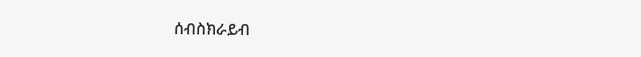ሰብስክራይብ